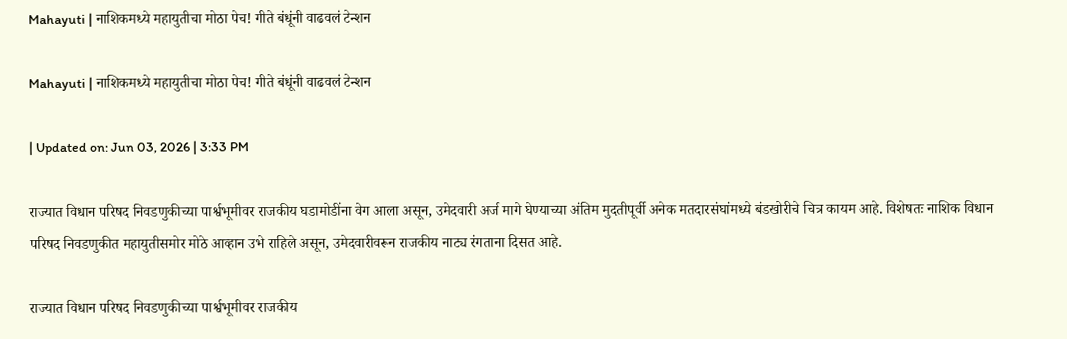Mahayuti | नाशिकमध्ये महायुतीचा मोठा पेच! गीते बंधूंनी वाढवलं टेन्शन

Mahayuti | नाशिकमध्ये महायुतीचा मोठा पेच! गीते बंधूंनी वाढवलं टेन्शन

| Updated on: Jun 03, 2026 | 3:33 PM

राज्यात विधान परिषद निवडणुकीच्या पार्श्वभूमीवर राजकीय घडामोडींना वेग आला असून, उमेदवारी अर्ज मागे घेण्याच्या अंतिम मुदतीपूर्वी अनेक मतदारसंघांमध्ये बंडखोरीचे चित्र कायम आहे. विशेषतः नाशिक विधान परिषद निवडणुकीत महायुतीसमोर मोठे आव्हान उभे राहिले असून, उमेदवारीवरून राजकीय नाट्य रंगताना दिसत आहे.

राज्यात विधान परिषद निवडणुकीच्या पार्श्वभूमीवर राजकीय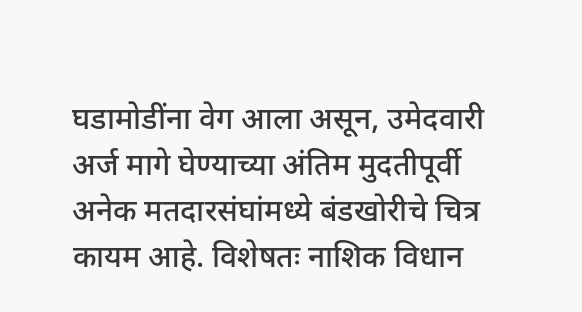घडामोडींना वेग आला असून, उमेदवारी अर्ज मागे घेण्याच्या अंतिम मुदतीपूर्वी अनेक मतदारसंघांमध्ये बंडखोरीचे चित्र कायम आहे. विशेषतः नाशिक विधान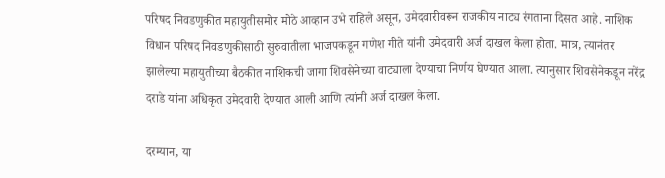परिषद निवडणुकीत महायुतीसमोर मोठे आव्हान उभे राहिले असून, उमेदवारीवरून राजकीय नाट्य रंगताना दिसत आहे. नाशिक विधान परिषद निवडणुकीसाठी सुरुवातीला भाजपकडून गणेश गीते यांनी उमेदवारी अर्ज दाखल केला होता. मात्र, त्यानंतर झालेल्या महायुतीच्या बैठकीत नाशिकची जागा शिवसेनेच्या वाट्याला देण्याचा निर्णय घेण्यात आला. त्यानुसार शिवसेनेकडून नरेंद्र दराडे यांना अधिकृत उमेदवारी देण्यात आली आणि त्यांनी अर्ज दाखल केला.

दरम्यान, या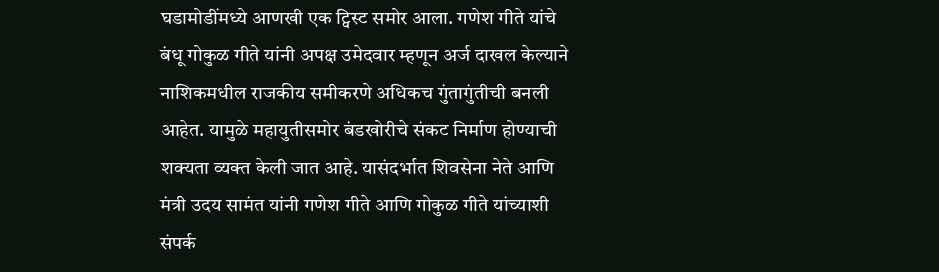घडामोडींमध्ये आणखी एक ट्विस्ट समोर आला. गणेश गीते यांचे बंधू गोकुळ गीते यांनी अपक्ष उमेदवार म्हणून अर्ज दाखल केल्याने नाशिकमधील राजकीय समीकरणे अधिकच गुंतागुंतीची बनली आहेत. यामुळे महायुतीसमोर बंडखोरीचे संकट निर्माण होण्याची शक्यता व्यक्त केली जात आहे. यासंदर्भात शिवसेना नेते आणि मंत्री उदय सामंत यांनी गणेश गीते आणि गोकुळ गीते यांच्याशी संपर्क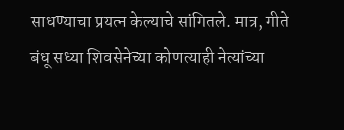साधण्याचा प्रयत्न केल्याचे सांगितले. मात्र, गीते बंधू सध्या शिवसेनेच्या कोणत्याही नेत्यांच्या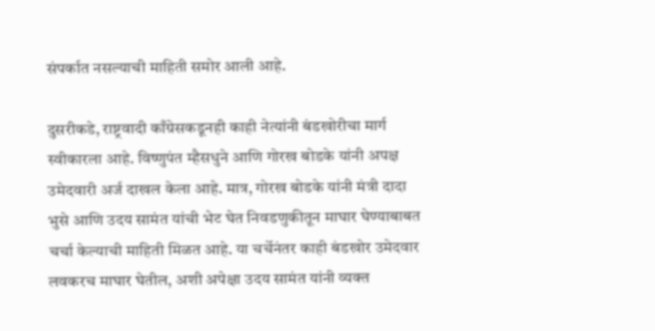संपर्कात नसल्याची माहिती समोर आली आहे.

दुसरीकडे, राष्ट्रवादी काँग्रेसकडूनही काही नेत्यांनी बंडखोरीचा मार्ग स्वीकारला आहे. विष्णुपंत म्हैसधुने आणि गोरख बोडके यांनी अपक्ष उमेदवारी अर्ज दाखल केला आहे. मात्र, गोरख बोडके यांनी मंत्री दादा भुसे आणि उदय सामंत यांची भेट घेत निवडणुकीतून माघार घेण्याबाबत चर्चा केल्याची माहिती मिळत आहे. या चर्चेनंतर काही बंडखोर उमेदवार लवकरच माघार घेतील, अशी अपेक्षा उदय सामंत यांनी व्यक्त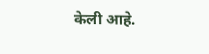केली आहे.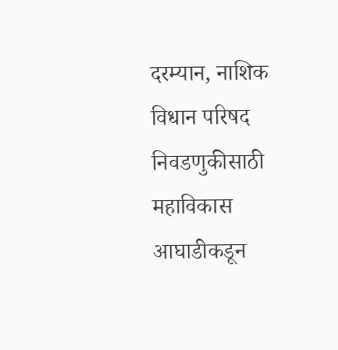दरम्यान, नाशिक विधान परिषद निवडणुकीसाठी महाविकास आघाडीकडून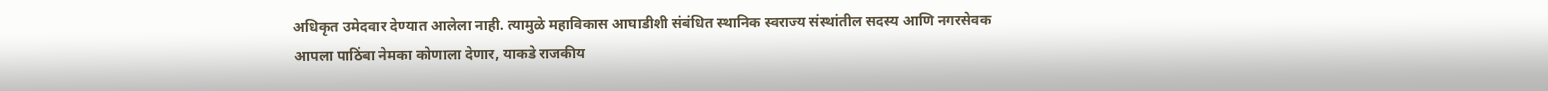अधिकृत उमेदवार देण्यात आलेला नाही. त्यामुळे महाविकास आघाडीशी संबंधित स्थानिक स्वराज्य संस्थांतील सदस्य आणि नगरसेवक आपला पाठिंबा नेमका कोणाला देणार, याकडे राजकीय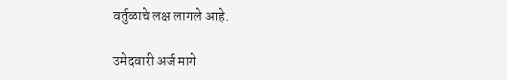वर्तुळाचे लक्ष लागले आहे.

उमेदवारी अर्ज मागे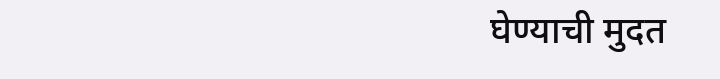घेण्याची मुदत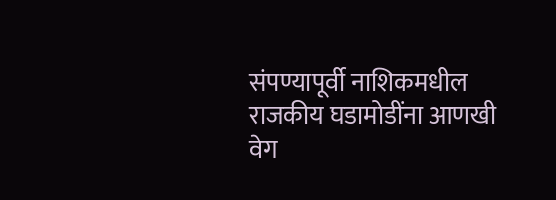संपण्यापूर्वी नाशिकमधील राजकीय घडामोडींना आणखी वेग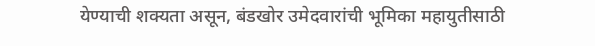येण्याची शक्यता असून, बंडखोर उमेदवारांची भूमिका महायुतीसाठी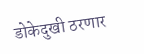डोकेदुखी ठरणार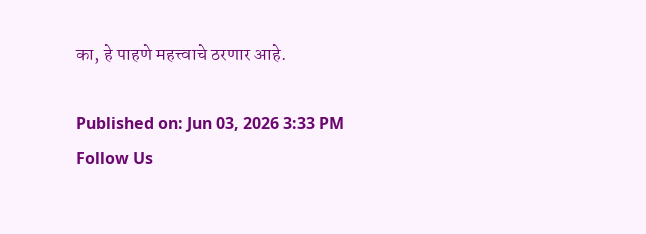का, हे पाहणे महत्त्वाचे ठरणार आहे.

Published on: Jun 03, 2026 3:33 PM
Follow Us